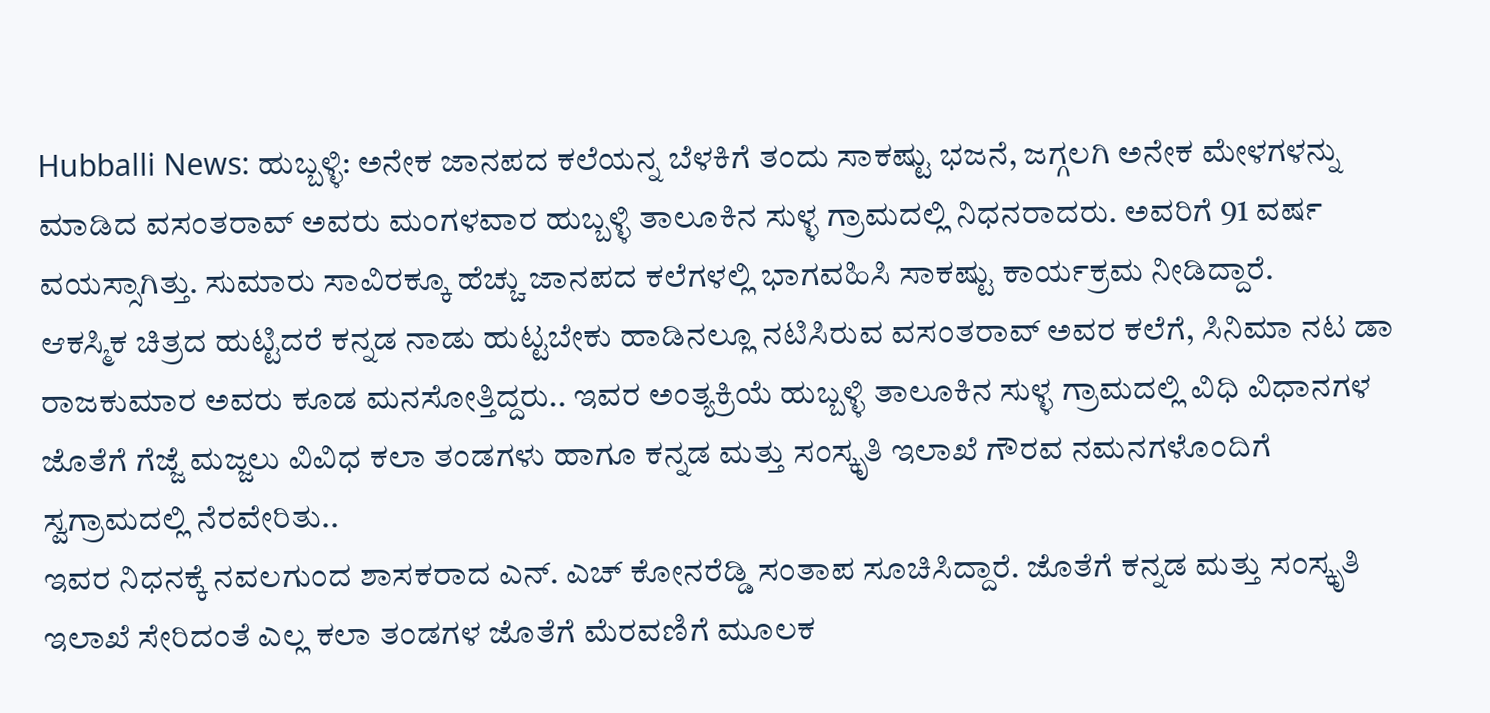Hubballi News: ಹುಬ್ಬಳ್ಳಿ: ಅನೇಕ ಜಾನಪದ ಕಲೆಯನ್ನ ಬೆಳಕಿಗೆ ತಂದು ಸಾಕಷ್ಟು ಭಜನೆ, ಜಗ್ಗಲಗಿ ಅನೇಕ ಮೇಳಗಳನ್ನು ಮಾಡಿದ ವಸಂತರಾವ್ ಅವರು ಮಂಗಳವಾರ ಹುಬ್ಬಳ್ಳಿ ತಾಲೂಕಿನ ಸುಳ್ಳ ಗ್ರಾಮದಲ್ಲಿ ನಿಧನರಾದರು. ಅವರಿಗೆ 91 ವರ್ಷ ವಯಸ್ಸಾಗಿತ್ತು. ಸುಮಾರು ಸಾವಿರಕ್ಕೂ ಹೆಚ್ಚು ಜಾನಪದ ಕಲೆಗಳಲ್ಲಿ ಭಾಗವಹಿಸಿ ಸಾಕಷ್ಟು ಕಾರ್ಯಕ್ರಮ ನೀಡಿದ್ದಾರೆ.
ಆಕಸ್ಮಿಕ ಚಿತ್ರದ ಹುಟ್ಟಿದರೆ ಕನ್ನಡ ನಾಡು ಹುಟ್ಟಬೇಕು ಹಾಡಿನಲ್ಲೂ ನಟಿಸಿರುವ ವಸಂತರಾವ್ ಅವರ ಕಲೆಗೆ, ಸಿನಿಮಾ ನಟ ಡಾ ರಾಜಕುಮಾರ ಅವರು ಕೂಡ ಮನಸೋತ್ತಿದ್ದರು.. ಇವರ ಅಂತ್ಯಕ್ರಿಯೆ ಹುಬ್ಬಳ್ಳಿ ತಾಲೂಕಿನ ಸುಳ್ಳ ಗ್ರಾಮದಲ್ಲಿ ವಿಧಿ ವಿಧಾನಗಳ ಜೊತೆಗೆ ಗೆಜ್ಜೆ ಮಜ್ಜಲು ವಿವಿಧ ಕಲಾ ತಂಡಗಳು ಹಾಗೂ ಕನ್ನಡ ಮತ್ತು ಸಂಸ್ಕೃತಿ ಇಲಾಖೆ ಗೌರವ ನಮನಗಳೊಂದಿಗೆ ಸ್ವಗ್ರಾಮದಲ್ಲಿ ನೆರವೇರಿತು..
ಇವರ ನಿಧನಕ್ಕೆ ನವಲಗುಂದ ಶಾಸಕರಾದ ಎನ್. ಎಚ್ ಕೋನರೆಡ್ಡಿ ಸಂತಾಪ ಸೂಚಿಸಿದ್ದಾರೆ. ಜೊತೆಗೆ ಕನ್ನಡ ಮತ್ತು ಸಂಸ್ಕೃತಿ ಇಲಾಖೆ ಸೇರಿದಂತೆ ಎಲ್ಲ ಕಲಾ ತಂಡಗಳ ಜೊತೆಗೆ ಮೆರವಣಿಗೆ ಮೂಲಕ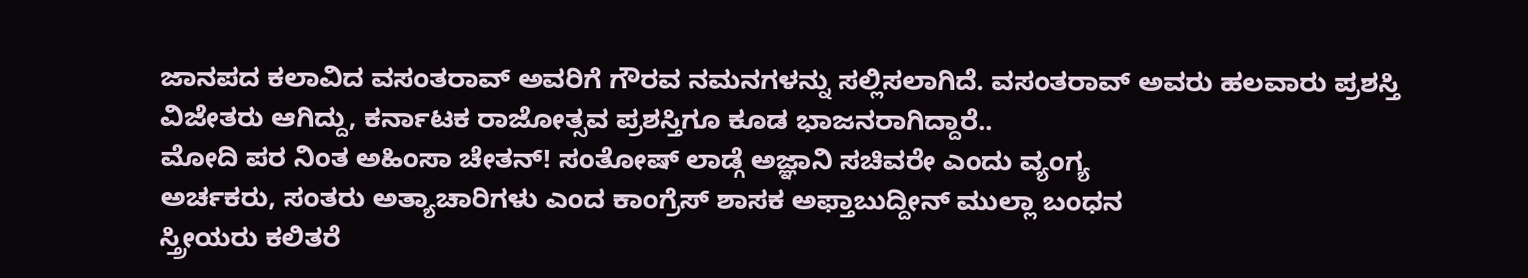ಜಾನಪದ ಕಲಾವಿದ ವಸಂತರಾವ್ ಅವರಿಗೆ ಗೌರವ ನಮನಗಳನ್ನು ಸಲ್ಲಿಸಲಾಗಿದೆ. ವಸಂತರಾವ್ ಅವರು ಹಲವಾರು ಪ್ರಶಸ್ತಿ ವಿಜೇತರು ಆಗಿದ್ದು, ಕರ್ನಾಟಕ ರಾಜೋತ್ಸವ ಪ್ರಶಸ್ತಿಗೂ ಕೂಡ ಭಾಜನರಾಗಿದ್ದಾರೆ..
ಮೋದಿ ಪರ ನಿಂತ ಅಹಿಂಸಾ ಚೇತನ್! ಸಂತೋಷ್ ಲಾಡ್ಗೆ ಅಜ್ಞಾನಿ ಸಚಿವರೇ ಎಂದು ವ್ಯಂಗ್ಯ
ಅರ್ಚಕರು, ಸಂತರು ಅತ್ಯಾಚಾರಿಗಳು ಎಂದ ಕಾಂಗ್ರೆಸ್ ಶಾಸಕ ಅಫ್ತಾಬುದ್ದೀನ್ ಮುಲ್ಲಾ ಬಂಧನ
ಸ್ತ್ರೀಯರು ಕಲಿತರೆ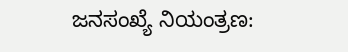ಜನಸಂಖ್ಯೆ ನಿಯಂತ್ರಣ: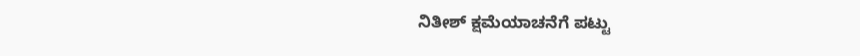ನಿತೀಶ್ ಕ್ಷಮೆಯಾಚನೆಗೆ ಪಟ್ಟು